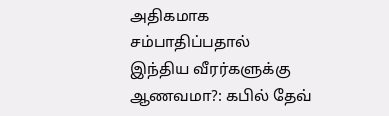அதிகமாக சம்பாதிப்பதால் இந்திய வீரர்களுக்கு ஆணவமா?: கபில் தேவ்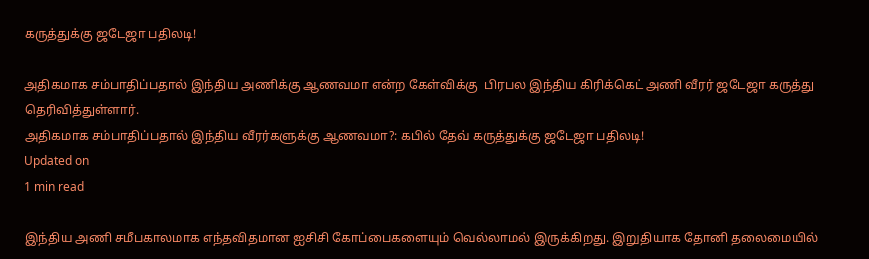கருத்துக்கு ஜடேஜா பதிலடி!

அதிகமாக சம்பாதிப்பதால் இந்திய அணிக்கு ஆணவமா என்ற கேள்விக்கு  பிரபல இந்திய கிரிக்கெட் அணி வீரர் ஜடேஜா கருத்து தெரிவித்துள்ளார்.
அதிகமாக சம்பாதிப்பதால் இந்திய வீரர்களுக்கு ஆணவமா?: கபில் தேவ் கருத்துக்கு ஜடேஜா பதிலடி!
Updated on
1 min read

இந்திய அணி சமீபகாலமாக எந்தவிதமான ஐசிசி கோப்பைகளையும் வெல்லாமல் இருக்கிறது. இறுதியாக தோனி தலைமையில்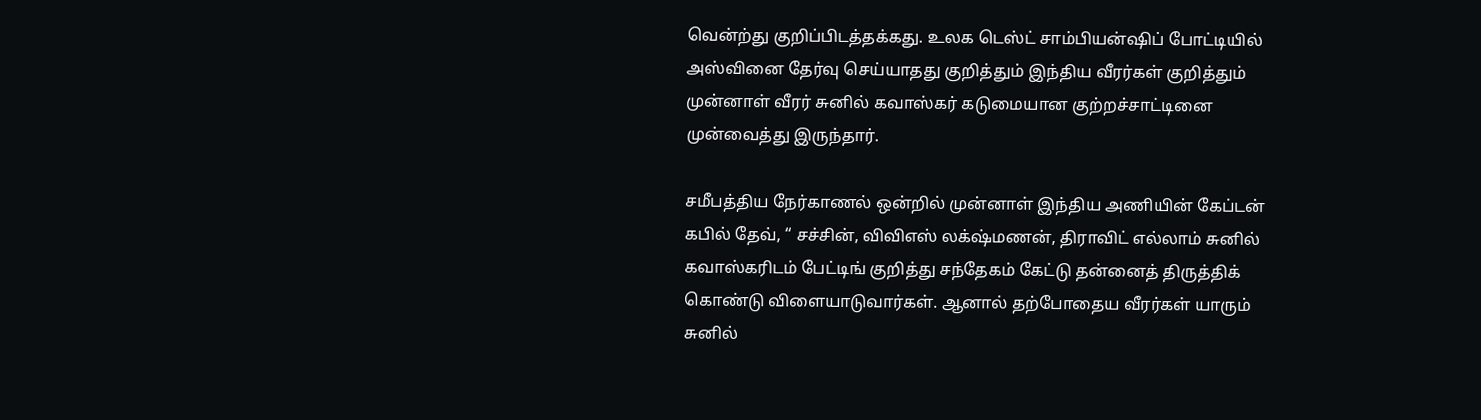வென்ற்து குறிப்பிடத்தக்கது. உலக டெஸ்ட் சாம்பியன்ஷிப் போட்டியில் அஸ்வினை தேர்வு செய்யாதது குறித்தும் இந்திய வீரர்கள் குறித்தும் முன்னாள் வீரர் சுனில் கவாஸ்கர் கடுமையான குற்றச்சாட்டினை முன்வைத்து இருந்தார்.

சமீபத்திய நேர்காணல் ஒன்றில் முன்னாள் இந்திய அணியின் கேப்டன் கபில் தேவ், “ சச்சின், விவிஎஸ் லக்‌ஷ்மணன், திராவிட் எல்லாம் சுனில் கவாஸ்கரிடம் பேட்டிங் குறித்து சந்தேகம் கேட்டு தன்னைத் திருத்திக் கொண்டு விளையாடுவார்கள். ஆனால் தற்போதைய வீரர்கள் யாரும் சுனில்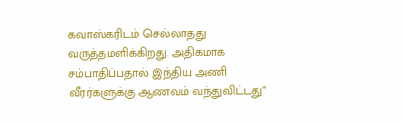கவாஸ்கரிடம் செல்லாதது வருத்தமளிக்கிறது. அதிகமாக சம்பாதிப்பதால் இந்திய அணி வீரர்களுக்கு ஆணவம் வந்துவிட்டது”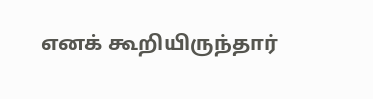எனக் கூறியிருந்தார்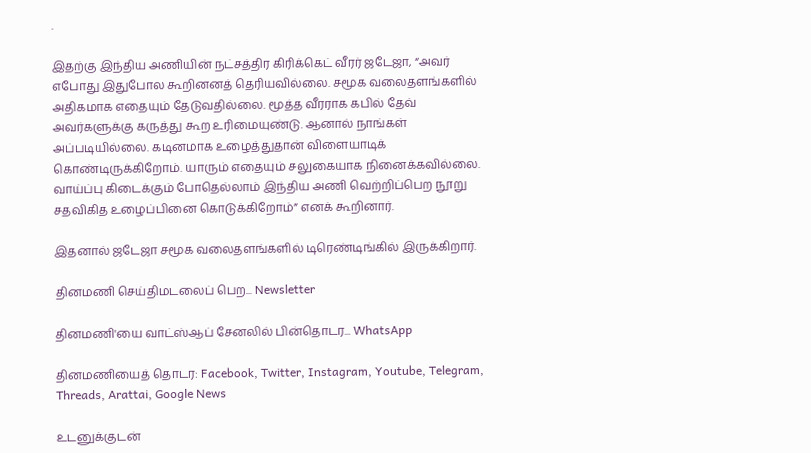.

இதற்கு இந்திய அணியின் நட்சத்திர கிரிக்கெட் வீரர் ஜடேஜா, “அவர் எபோது இதுபோல கூறினனத் தெரியவில்லை. சமூக வலைதளங்களில் அதிகமாக எதையும் தேடுவதில்லை. மூத்த வீரராக கபில் தேவ் அவர்களுக்கு கருத்து கூற உரிமையுண்டு. ஆனால் நாங்கள் அப்படியில்லை. கடினமாக உழைத்துதான் விளையாடிக் கொண்டிருக்கிறோம். யாரும் எதையும் சலுகையாக நினைக்கவில்லை. வாய்ப்பு கிடைக்கும் போதெல்லாம் இந்திய அணி வெற்றிப்பெற நூறு சதவிகித உழைப்பினை கொடுக்கிறோம்” எனக் கூறினார்.

இதனால் ஜடேஜா சமூக வலைதளங்களில் டிரெண்டிங்கில் இருக்கிறார்.

தினமணி செய்திமடலைப் பெற... Newsletter

தினமணி'யை வாட்ஸ்ஆப் சேனலில் பின்தொடர... WhatsApp

தினமணியைத் தொடர: Facebook, Twitter, Instagram, Youtube, Telegram, Threads, Arattai, Google News

உடனுக்குடன்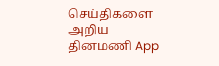செய்திகளை அறிய தினமணி App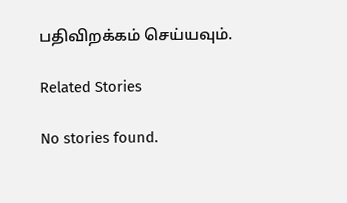பதிவிறக்கம் செய்யவும்.

Related Stories

No stories found.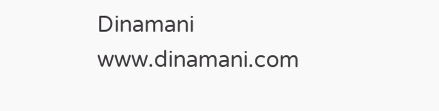Dinamani
www.dinamani.com